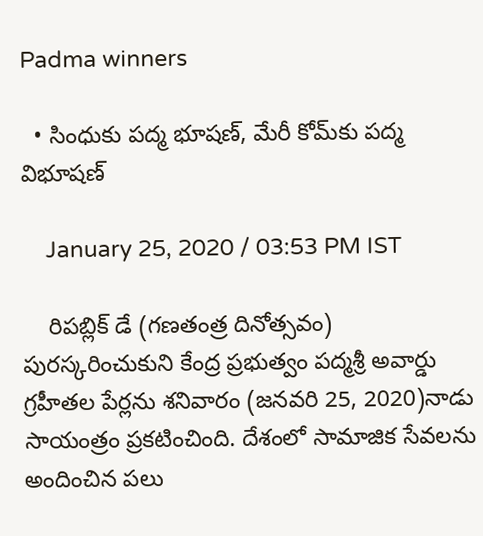Padma winners

  • సింధుకు పద్మ భూషణ్, మేరీ కోమ్‌కు పద్మ విభూషణ్

    January 25, 2020 / 03:53 PM IST

    రిపబ్లిక్ డే (గణతంత్ర దినోత్సవం) పురస్కరించుకుని కేంద్ర ప్రభుత్వం పద్మశ్రీ అవార్డు గ్రహీతల పేర్లను శనివారం (జనవరి 25, 2020)నాడు సాయంత్రం ప్రకటించింది. దేశంలో సామాజిక సేవలను అందించిన పలు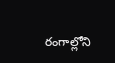రంగాల్లోని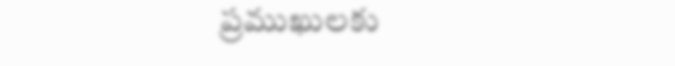ప్రముఖులకు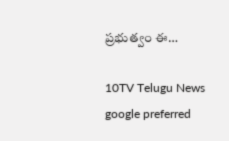ప్రభుత్వం ఈ…

10TV Telugu News
google preferred